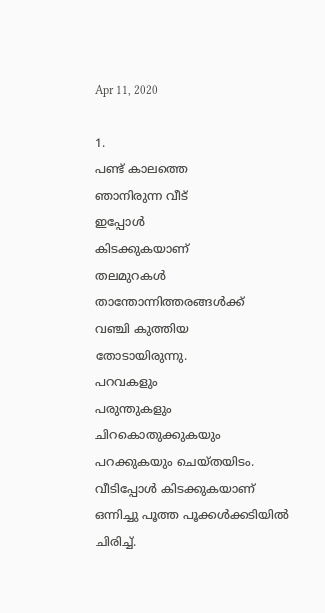Apr 11, 2020

1.
പണ്ട് കാലത്തെ
ഞാനിരുന്ന വീട്
ഇപ്പോൾ
കിടക്കുകയാണ്
തലമുറകൾ
താന്തോന്നിത്തരങ്ങൾക്ക്
വഞ്ചി കുത്തിയ
തോടായിരുന്നു.
പറവകളും
പരുന്തുകളും
ചിറകൊതുക്കുകയും
പറക്കുകയും ചെയ്തയിടം.
വീടിപ്പോൾ കിടക്കുകയാണ്
ഒന്നിച്ചു പൂത്ത പൂക്കൾക്കടിയിൽ
ചിരിച്ച്.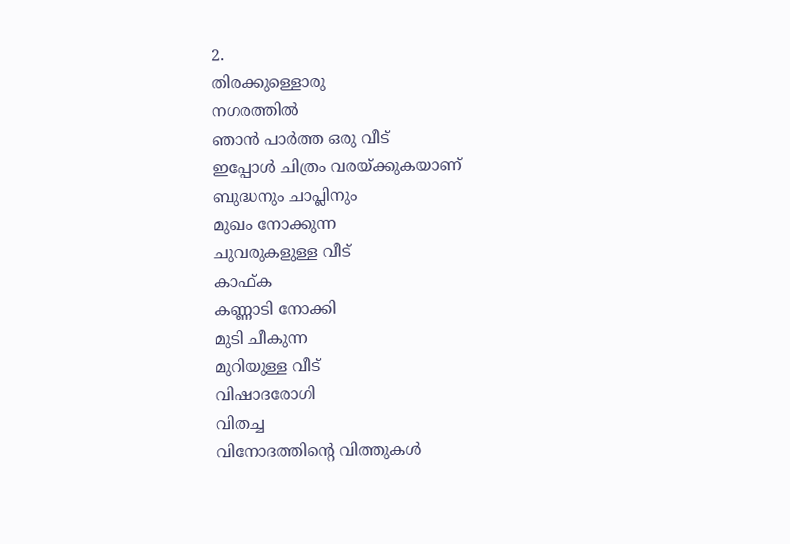2.
തിരക്കുള്ളൊരു
നഗരത്തിൽ
ഞാൻ പാർത്ത ഒരു വീട്
ഇപ്പോൾ ചിത്രം വരയ്ക്കുകയാണ്
ബുദ്ധനും ചാപ്ലിനും
മുഖം നോക്കുന്ന
ചുവരുകളുള്ള വീട്
കാഫ്ക
കണ്ണാടി നോക്കി
മുടി ചീകുന്ന
മുറിയുള്ള വീട്
വിഷാദരോഗി
വിതച്ച
വിനോദത്തിന്റെ വിത്തുകൾ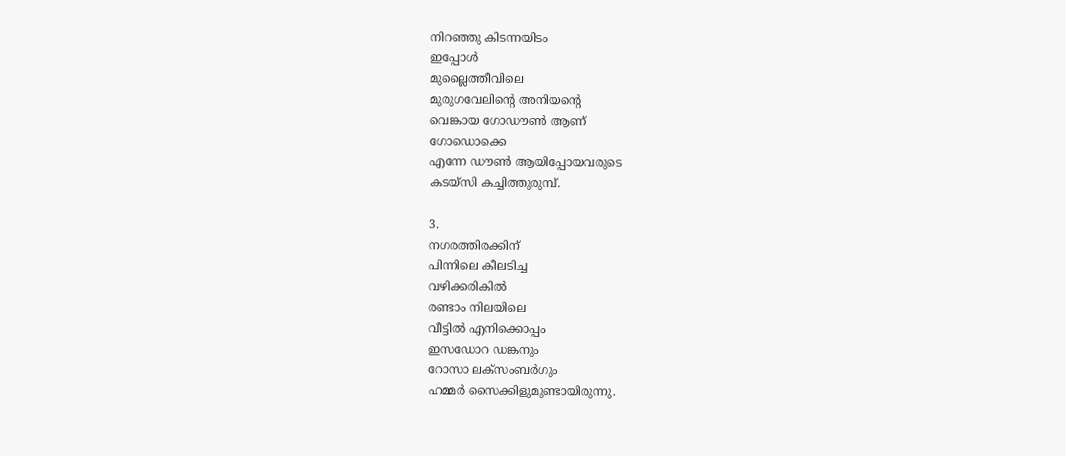നിറഞ്ഞു കിടന്നയിടം
ഇപ്പോൾ
മുല്ലൈത്തീവിലെ
മുരുഗവേലിന്റെ അനിയന്റെ
വെങ്കായ ഗോഡൗൺ ആണ്
ഗോഡൊക്കെ
എന്നേ ഡൗൺ ആയിപ്പോയവരുടെ
കടയ്‌സി കച്ചിത്തുരുമ്പ്.

3.
നഗരത്തിരക്കിന്
പിന്നിലെ കീലടിച്ച
വഴിക്കരികിൽ
രണ്ടാം നിലയിലെ
വീട്ടിൽ എനിക്കൊപ്പം
ഇസഡോറ ഡങ്കനും
റോസാ ലക്‌സംബർഗും
ഹമ്മർ സൈക്കിളുമുണ്ടായിരുന്നു.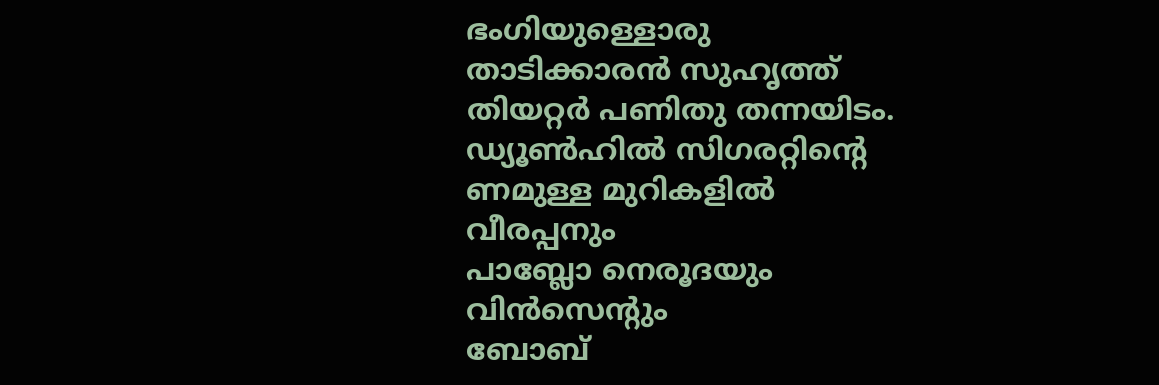ഭംഗിയുള്ളൊരു
താടിക്കാരൻ സുഹൃത്ത്
തിയറ്റർ പണിതു തന്നയിടം.
ഡ്യൂൺഹിൽ സിഗരറ്റിന്റെ
ണമുള്ള മുറികളിൽ
വീരപ്പനും
പാബ്ലോ നെരൂദയും
വിൻസെന്റും
ബോബ്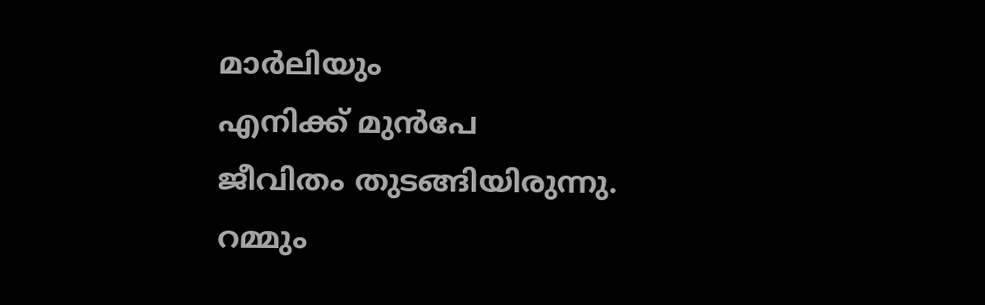മാർലിയും
എനിക്ക് മുൻപേ
ജീവിതം തുടങ്ങിയിരുന്നു.
റമ്മും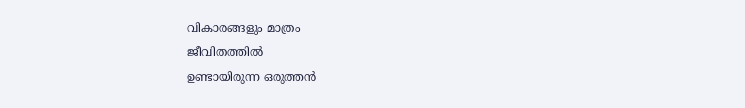വികാരങ്ങളും മാത്രം
ജീവിതത്തിൽ
ഉണ്ടായിരുന്ന ഒരുത്തൻ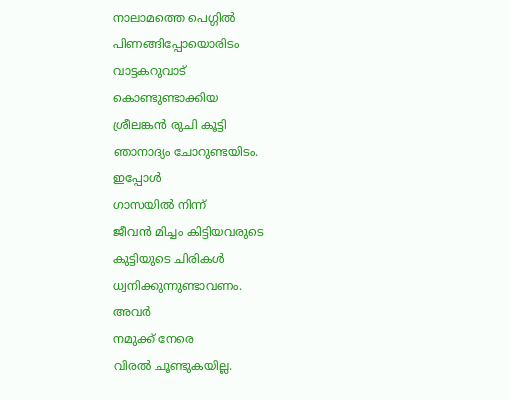നാലാമത്തെ പെഗ്ഗിൽ
പിണങ്ങിപ്പോയൊരിടം
വാട്ടകറുവാട്
കൊണ്ടുണ്ടാക്കിയ
ശ്രീലങ്കൻ രുചി കൂട്ടി
ഞാനാദ്യം ചോറുണ്ടയിടം.
ഇപ്പോൾ
ഗാസയിൽ നിന്ന്
ജീവൻ മിച്ചം കിട്ടിയവരുടെ
കുട്ടിയുടെ ചിരികൾ
ധ്വനിക്കുന്നുണ്ടാവണം.
അവർ
നമുക്ക് നേരെ
വിരൽ ചൂണ്ടുകയില്ല.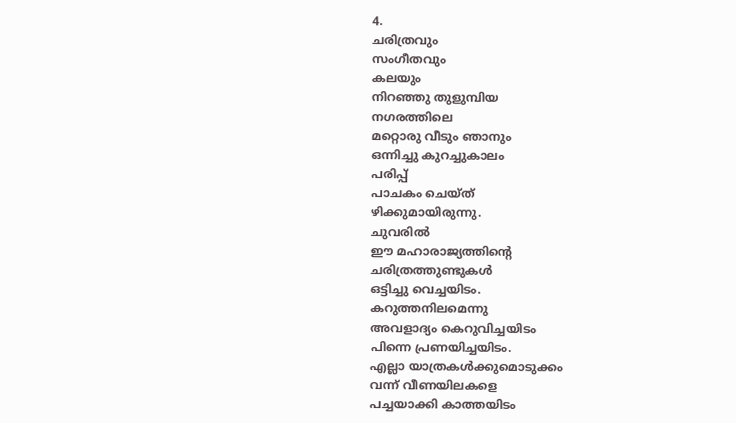4.
ചരിത്രവും
സംഗീതവും
കലയും
നിറഞ്ഞു തുളുമ്പിയ
നഗരത്തിലെ
മറ്റൊരു വീടും ഞാനും
ഒന്നിച്ചു കുറച്ചുകാലം
പരിപ്പ്
പാചകം ചെയ്ത്
ഴിക്കുമായിരുന്നു.
ചുവരിൽ
ഈ മഹാരാജ്യത്തിന്റെ
ചരിത്രത്തുണ്ടുകൾ
ഒട്ടിച്ചു വെച്ചയിടം.
കറുത്തനിലമെന്നു
അവളാദ്യം കെറുവിച്ചയിടം
പിന്നെ പ്രണയിച്ചയിടം.
എല്ലാ യാത്രകൾക്കുമൊടുക്കം
വന്ന് വീണയിലകളെ
പച്ചയാക്കി കാത്തയിടം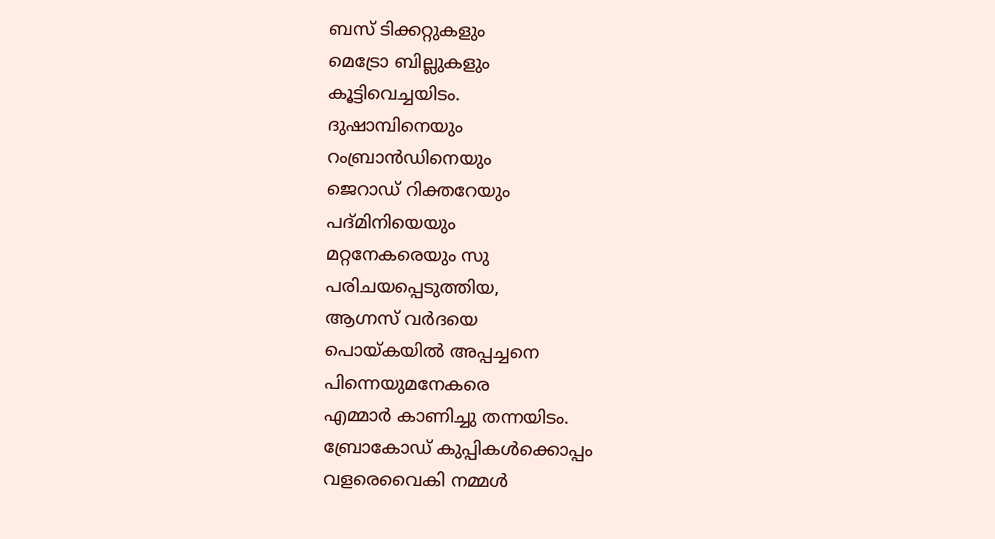ബസ് ടിക്കറ്റുകളും
മെട്രോ ബില്ലുകളും
കൂട്ടിവെച്ചയിടം.
ദുഷാമ്പിനെയും
റംബ്രാൻഡിനെയും
ജെറാഡ് റിക്തറേയും
പദ്മിനിയെയും
മറ്റനേകരെയും സു
പരിചയപ്പെടുത്തിയ,
ആഗ്നസ് വർദയെ
പൊയ്കയിൽ അപ്പച്ചനെ
പിന്നെയുമനേകരെ
എമ്മാർ കാണിച്ചു തന്നയിടം.
ബ്രോകോഡ് കുപ്പികൾക്കൊപ്പം
വളരെവൈകി നമ്മൾ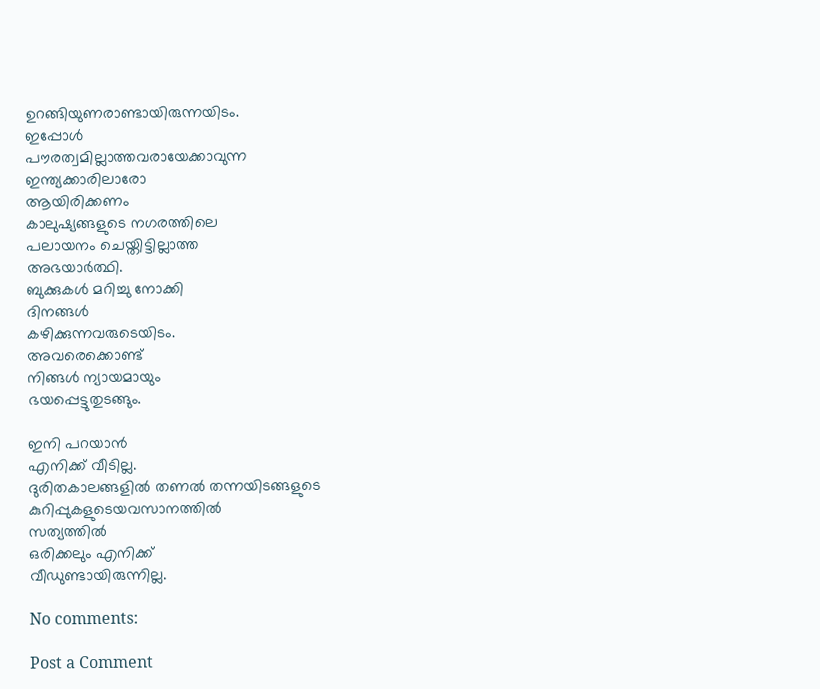ഉറങ്ങിയുണരാണ്ടായിരുന്നയിടം.
ഇപ്പോൾ
പൗരത്വമില്ലാത്തവരായേക്കാവുന്ന
ഇന്ത്യക്കാരിലാരോ
ആയിരിക്കണം
കാലുഷ്യങ്ങളുടെ നഗരത്തിലെ
പലായനം ചെയ്തിട്ടില്ലാത്ത
അഭയാർത്ഥി.
ബുക്കുകൾ മറിച്ചു നോക്കി
ദിനങ്ങൾ
കഴിക്കുന്നവരുടെയിടം.
അവരെക്കൊണ്ട്
നിങ്ങൾ ന്യായമായും
ഭയപ്പെട്ടുതുടങ്ങും.

ഇനി പറയാൻ
എനിക്ക് വീടില്ല.
ദുരിതകാലങ്ങളിൽ തണൽ തന്നയിടങ്ങളുടെ
കുറിപ്പുകളുടെയവസാനത്തിൽ
സത്യത്തിൽ
ഒരിക്കലും എനിക്ക്
വീഡുണ്ടായിരുന്നില്ല.

No comments:

Post a Comment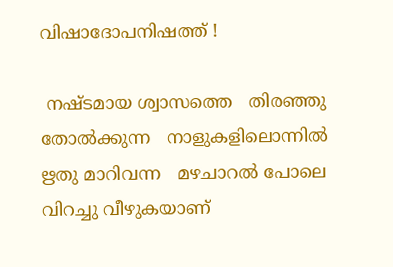വിഷാദോപനിഷത്ത് !

 നഷ്ടമായ ശ്വാസത്തെ   തിരഞ്ഞു തോൽക്കുന്ന   നാളുകളിലൊന്നിൽ   ഋതു മാറിവന്ന   മഴചാറൽ പോലെ   വിറച്ചു വീഴുകയാണ്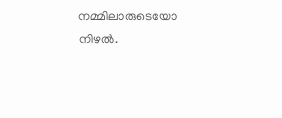നമ്മിലാരുടെയോ നിഴൽ.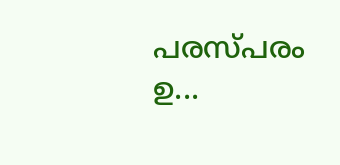പരസ്പരം ഉ...